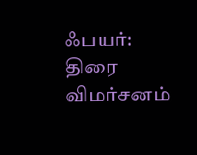ஃபயர்: திரை விமர்சனம்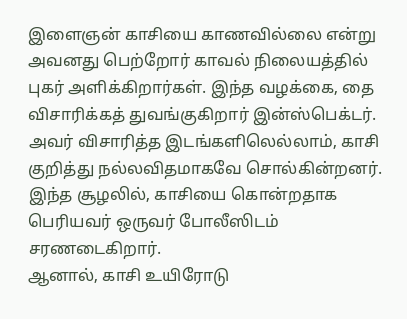இளைஞன் காசியை காணவில்லை என்று அவனது பெற்றோர் காவல் நிலையத்தில் புகர் அளிக்கிறார்கள். இந்த வழக்கை, தை விசாரிக்கத் துவங்குகிறார் இன்ஸ்பெக்டர்.
அவர் விசாரித்த இடங்களிலெல்லாம், காசி குறித்து நல்லவிதமாகவே சொல்கின்றனர்.
இந்த சூழலில், காசியை கொன்றதாக பெரியவர் ஒருவர் போலீஸிடம் சரணடைகிறார்.
ஆனால், காசி உயிரோடு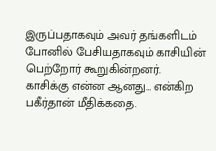இருப்பதாகவும் அவர் தங்களிடம் போனில் பேசியதாகவும் காசியின் பெற்றோர் கூறுகின்றனர்.
காசிக்கு என்ன ஆனது… என்கிற பகீர்தான் மீதிக்கதை.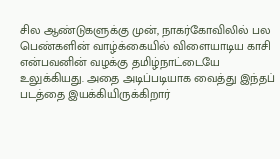சில ஆண்டுகளுக்கு முன், நாகர்கோவிலில் பல பெண்களின் வாழ்க்கையில் விளையாடிய காசி என்பவனின் வழக்கு தமிழ்நாட்டையே உலுக்கியது. அதை அடிப்படியாக வைத்து இந்தப் படத்தை இயக்கியிருக்கிறார்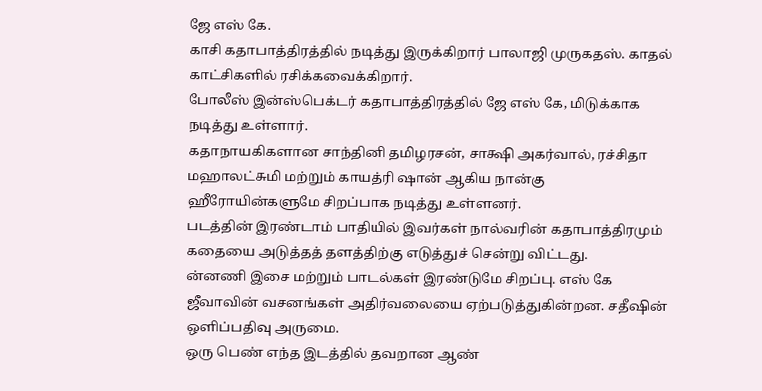ஜே எஸ் கே.
காசி கதாபாத்திரத்தில் நடித்து இருக்கிறார் பாலாஜி முருகதஸ். காதல் காட்சிகளில் ரசிக்கவைக்கிறார்.
போலீஸ் இன்ஸ்பெக்டர் கதாபாத்திரத்தில் ஜே எஸ் கே, மிடுக்காக நடித்து உள்ளார்.
கதாநாயகிகளான சாந்தினி தமிழரசன், சாக்ஷி அகர்வால், ரச்சிதா மஹாலட்சுமி மற்றும் காயத்ரி ஷான் ஆகிய நான்கு ஹீரோயின்களுமே சிறப்பாக நடித்து உள்ளனர்.
படத்தின் இரண்டாம் பாதியில் இவர்கள் நால்வரின் கதாபாத்திரமும் கதையை அடுத்தத் தளத்திற்கு எடுத்துச் சென்று விட்டது.
ன்னணி இசை மற்றும் பாடல்கள் இரண்டுமே சிறப்பு. எஸ் கே ஜீவாவின் வசனங்கள் அதிர்வலையை ஏற்படுத்துகின்றன. சதீஷின் ஒளிப்பதிவு அருமை.
ஒரு பெண் எந்த இடத்தில் தவறான ஆண்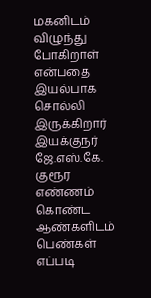மகனிடம் விழுந்து போகிறாள் என்பதை இயல்பாக சொல்லி இருக்கிறார் இயக்குநர் ஜே.எஸ்.கே.
குரூர எண்ணம் கொண்ட ஆண்களிடம் பெண்கள் எப்படி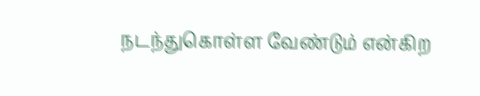நடந்துகொள்ள வேண்டும் என்கிற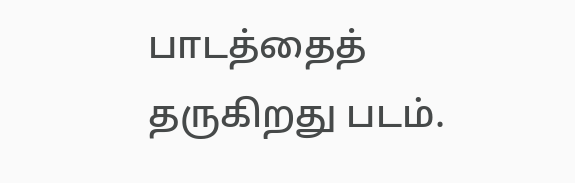பாடத்தைத் தருகிறது படம்.